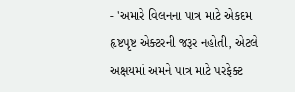- 'અમારે વિલનના પાત્ર માટે એકદમ હૃષ્ટપૃષ્ટ એક્ટરની જરૂર નહોતી, એટલે અક્ષયમાં અમને પાત્ર માટે પરફેક્ટ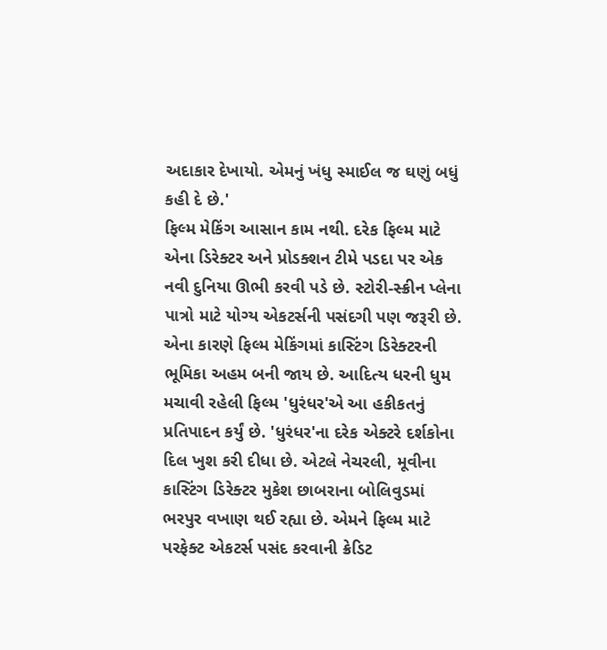અદાકાર દેખાયો. એમનું ખંધુ સ્માઈલ જ ઘણું બધું કહી દે છે.'
ફિલ્મ મેકિંગ આસાન કામ નથી. દરેક ફિલ્મ માટે એના ડિરેક્ટર અને પ્રોડક્શન ટીમે પડદા પર એક નવી દુનિયા ઊભી કરવી પડે છે. સ્ટોરી-સ્ક્રીન પ્લેના પાત્રો માટે યોગ્ય એકટર્સની પસંદગી પણ જરૂરી છે. એના કારણે ફિલ્મ મેકિંગમાં કાસ્ટિંગ ડિરેક્ટરની ભૂમિકા અહમ બની જાય છે. આદિત્ય ધરની ધુમ મચાવી રહેલી ફિલ્મ 'ધુરંધર'એ આ હકીકતનું પ્રતિપાદન કર્યું છે. 'ધુરંધર'ના દરેક એક્ટરે દર્શકોના દિલ ખુશ કરી દીધા છે. એટલે નેચરલી, મૂવીના કાસ્ટિંગ ડિરેક્ટર મુકેશ છાબરાના બોલિવુડમાં ભરપુર વખાણ થઈ રહ્યા છે. એમને ફિલ્મ માટે પરફેક્ટ એકટર્સ પસંદ કરવાની ક્રેડિટ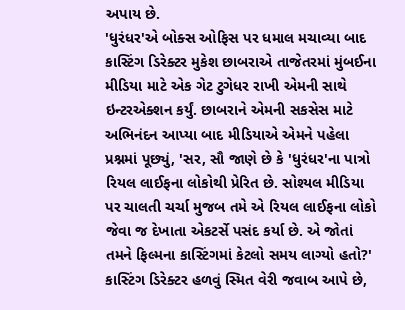અપાય છે.
'ધુરંધર'એ બોક્સ ઓફિસ પર ધમાલ મચાવ્યા બાદ કાસ્ટિંગ ડિરેક્ટર મુકેશ છાબરાએ તાજેતરમાં મુંબઈના મીડિયા માટે એક ગેટ ટુગેધર રાખી એમની સાથે ઇન્ટરએક્શન કર્યું. છાબરાને એમની સકસેસ માટે અભિનંદન આપ્યા બાદ મીડિયાએ એમને પહેલા પ્રશ્નમાં પૂછ્યું, 'સર, સૌ જાણે છે કે 'ધુરંધર'ના પાત્રો રિયલ લાઈફના લોકોથી પ્રેરિત છે. સોશ્યલ મીડિયા પર ચાલતી ચર્ચા મુજબ તમે એ રિયલ લાઈફના લોકો જેવા જ દેખાતા એકટર્સે પસંદ કર્યા છે. એ જોતાં તમને ફિલ્મના કાસ્ટિંગમાં કેટલો સમય લાગ્યો હતો?' કાસ્ટિંગ ડિરેક્ટર હળવું સ્મિત વેરી જવાબ આપે છે,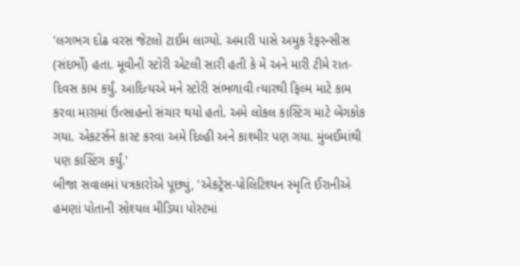'લગભગ દોઢ વરસ જેટલો ટાઈમ લાગ્યો. અમારી પાસે અમુક રેફરન્સીસ (સંદર્ભો) હતા. મૂવીની સ્ટોરી એટલી સારી હતી કે મેં અને મારી ટીમે રાત-દિવસ કામ કર્યું. આદિત્યએ મને સ્ટોરી સંભળાવી ત્યારથી ફિલ્મ માટે કામ કરવા મારામાં ઉત્સાહનો સંચાર થયો હતો. અમે લોકલ કાસ્ટિંગ માટે બેંગકોક ગયા. એકટર્સને કાસ્ટ કરવા અમે દિલ્હી અને કાશ્મીર પણ ગયા. મુંબઈમાંથી પણ કાસ્ટિંગ કર્યું.'
બીજા સવાલમાં પત્રકારોએ પૂછ્યું, 'એકટ્રેસ-પોલિટિશ્યન સ્મૃતિ ઈરાનીએ હમણાં પોતાની સોશ્યલ મીડિયા પોસ્ટમાં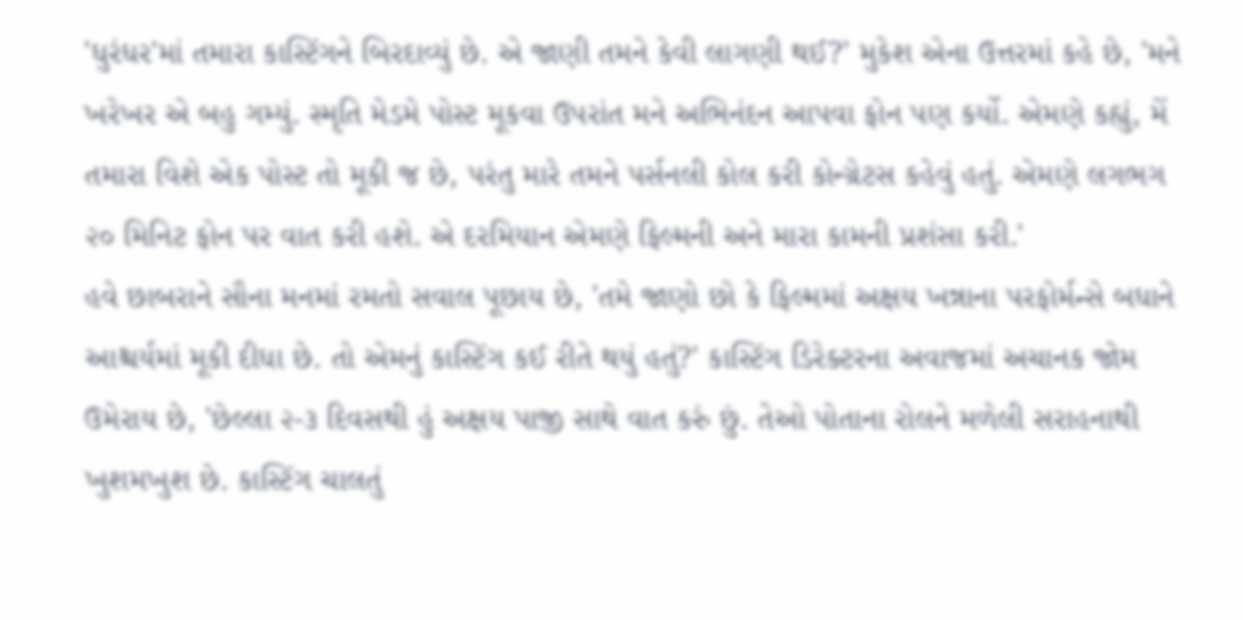'ધુરંધર'માં તમારા કાસ્ટિંગને બિરદાવ્યું છે. એ જાણી તમને કેવી લાગણી થઈ?' મુકેશ એના ઉત્તરમાં કહે છે, 'મને ખરેખર એ બહુ ગમ્યું. સ્મૃતિ મેડમે પોસ્ટ મૂકવા ઉપરાંત મને અભિનંદન આપવા ફોન પણ કર્યો. એમણે કહ્યું, મેં તમારા વિશે એક પોસ્ટ તો મૂકી જ છે, પરંતુ મારે તમને પર્સનલી કોલ કરી કોન્ગ્રેટસ કહેવું હતું. એમણે લગભગ ૨૦ મિનિટ ફોન પર વાત કરી હશે. એ દરમિયાન એમણે ફિલ્મની અને મારા કામની પ્રશંસા કરી.'
હવે છાબરાને સૌના મનમાં રમતો સવાલ પૂછાય છે, 'તમે જાણો છો કે ફિલ્મમાં અક્ષય ખન્નાના પરફોર્મન્સે બધાને આશ્ચર્યમાં મૂકી દીધા છે. તો એમનું કાસ્ટિંગ કઈ રીતે થયું હતું?' કાસ્ટિંગ ડિરેક્ટરના અવાજમાં અચાનક જોમ ઉમેરાય છે, 'છેલ્લા ૨-૩ દિવસથી હું અક્ષય પાજી સાથે વાત કરું છું. તેઓ પોતાના રોલને મળેલી સરાહનાથી ખુશમખુશ છે. કાસ્ટિંગ ચાલતું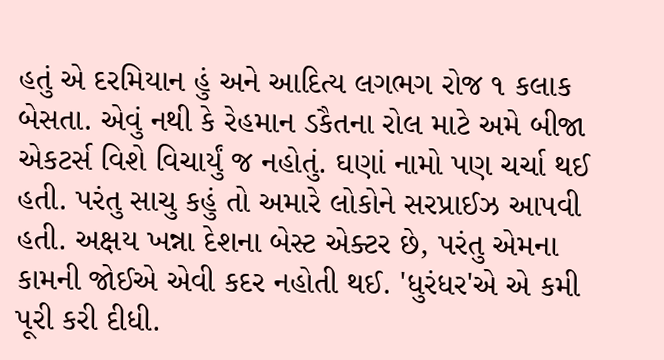હતું એ દરમિયાન હું અને આદિત્ય લગભગ રોજ ૧ કલાક બેસતા. એવું નથી કે રેહમાન ડકૈતના રોલ માટે અમે બીજા એકટર્સ વિશે વિચાર્યું જ નહોતું. ઘણાં નામો પણ ચર્ચા થઈ હતી. પરંતુ સાચુ કહું તો અમારે લોકોને સરપ્રાઈઝ આપવી હતી. અક્ષય ખન્ના દેશના બેસ્ટ એક્ટર છે, પરંતુ એમના કામની જોઈએ એવી કદર નહોતી થઈ. 'ધુરંધર'એ એ કમી પૂરી કરી દીધી.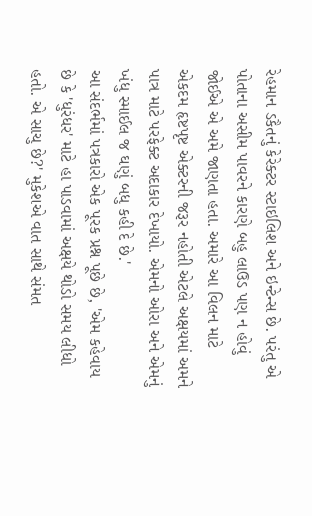રેહમાન ડકૈતનું કેરેક્ટર સ્ટાઇલિશ અને ઇન્ટેન્સ છે. પરંતુ એ પોતાના અસીમ પાવરને કારણે બહુ લાઉડ પણ ન હોવું જોઈએ એ અમે જાણતા હતા. અમારે આ વિલન માટે એકદમ હૃષ્ટપૃષ્ટ એક્ટરની જરૂર નહોતી એટલે અક્ષયમાં અમને પાત્ર માટે પરફેક્ટ અદાકાર દેખાયો. એમનો ઓરા અને એમનું ખંધુ સ્માઈલ જ ઘણું બધુ કહી દે છે.'
આ સંદર્ભમાં પત્રકારો એક પૂરક પ્રશ્ન પૂછે છે, 'એમ કહેવાય છે કે 'ધુરંધર' માટે હા પાડવામાં અક્ષયે થોડો સમય લીધો હતો. એ સાચુ છે?' મુકેશએ વાત સાથે સંમત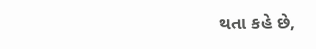થતા કહે છે,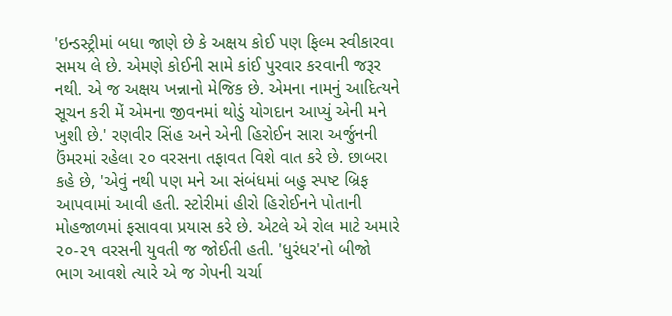'ઇન્ડસ્ટ્રીમાં બધા જાણે છે કે અક્ષય કોઈ પણ ફિલ્મ સ્વીકારવા સમય લે છે. એમણે કોઈની સામે કાંઈ પુરવાર કરવાની જરૂર નથી. એ જ અક્ષય ખન્નાનો મેજિક છે. એમના નામનું આદિત્યને સૂચન કરી મેં એમના જીવનમાં થોડું યોગદાન આપ્યું એની મને ખુશી છે.' રણવીર સિંહ અને એની હિરોઈન સારા અર્જુનની ઉંમરમાં રહેલા ૨૦ વરસના તફાવત વિશે વાત કરે છે. છાબરા કહે છે, 'એવું નથી પણ મને આ સંબંધમાં બહુ સ્પષ્ટ બ્રિફ આપવામાં આવી હતી. સ્ટોરીમાં હીરો હિરોઈનને પોતાની મોહજાળમાં ફસાવવા પ્રયાસ કરે છે. એટલે એ રોલ માટે અમારે ૨૦-૨૧ વરસની યુવતી જ જોઈતી હતી. 'ધુરંધર'નો બીજો ભાગ આવશે ત્યારે એ જ ગેપની ચર્ચા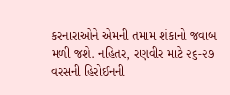કરનારાઓને એમની તમામ શંકાનો જવાબ મળી જશે. નહિતર, રણવીર માટે ૨૬-૨૭ વરસની હિરોઈનની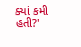ક્યાં કમી હતી?'